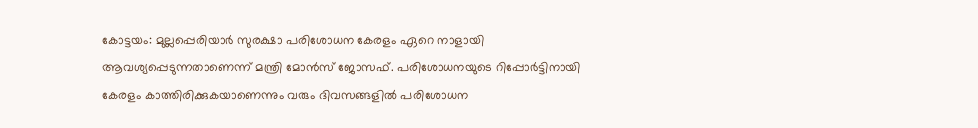കോട്ടയം: മുല്ലപ്പെരിയാർ സുരക്ഷാ പരിശോധന കേരളം ഏറെ നാളായി ആവശ്യപ്പെടുന്നതാണെന്ന് മന്ത്രി മോൻസ് ജോസഫ്. പരിശോധനയുടെ റിപ്പോർട്ടിനായി കേരളം കാത്തിരിക്കുകയാണെന്നും വരും ദിവസങ്ങളിൽ പരിശോധന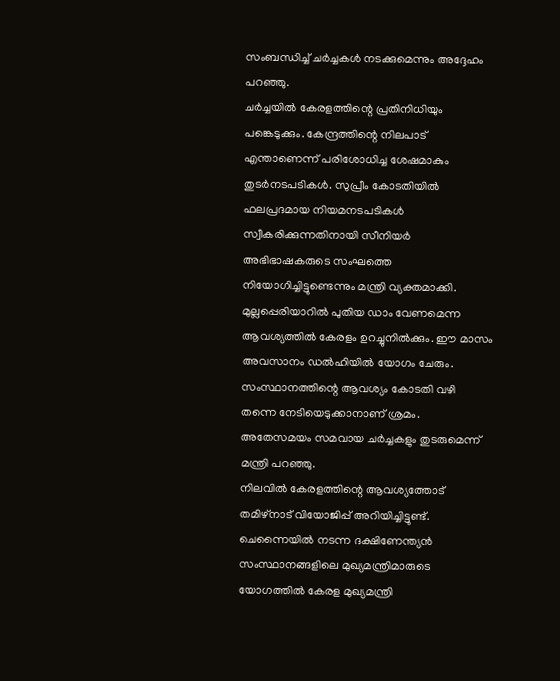സംബന്ധിച്ച് ചർച്ചകൾ നടക്കുമെന്നും അദ്ദേഹം പറഞ്ഞു.
ചർച്ചയിൽ കേരളത്തിന്റെ പ്രതിനിധിയും പങ്കെടുക്കും. കേന്ദ്രത്തിന്റെ നിലപാട് എന്താണെന്ന് പരിശോധിച്ച ശേഷമാകും തുടർനടപടികൾ. സുപ്രീം കോടതിയിൽ ഫലപ്രദമായ നിയമനടപടികൾ സ്വീകരിക്കുന്നതിനായി സീനിയർ അഭിഭാഷകരുടെ സംഘത്തെ നിയോഗിച്ചിട്ടുണ്ടെന്നും മന്ത്രി വ്യക്തമാക്കി.
മുല്ലപ്പെരിയാറിൽ പുതിയ ഡാം വേണമെന്ന ആവശ്യത്തിൽ കേരളം ഉറച്ചുനിൽക്കും. ഈ മാസം അവസാനം ഡൽഹിയിൽ യോഗം ചേരും. സംസ്ഥാനത്തിന്റെ ആവശ്യം കോടതി വഴി തന്നെ നേടിയെടുക്കാനാണ് ശ്രമം. അതേസമയം സമവായ ചർച്ചകളും തുടരുമെന്ന് മന്ത്രി പറഞ്ഞു.
നിലവിൽ കേരളത്തിന്റെ ആവശ്യത്തോട് തമിഴ്നാട് വിയോജിപ്പ് അറിയിച്ചിട്ടുണ്ട്. ചെന്നൈയിൽ നടന്ന ദക്ഷിണേന്ത്യൻ സംസ്ഥാനങ്ങളിലെ മുഖ്യമന്ത്രിമാരുടെ യോഗത്തിൽ കേരള മുഖ്യമന്ത്രി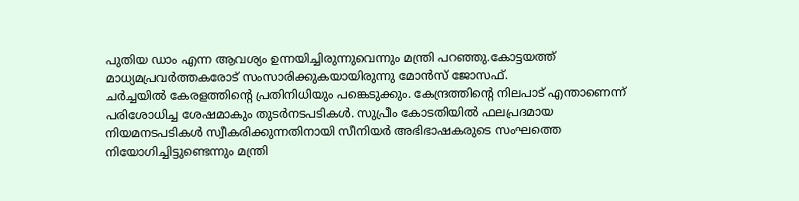പുതിയ ഡാം എന്ന ആവശ്യം ഉന്നയിച്ചിരുന്നുവെന്നും മന്ത്രി പറഞ്ഞു.കോട്ടയത്ത് മാധ്യമപ്രവർത്തകരോട് സംസാരിക്കുകയായിരുന്നു മോൻസ് ജോസഫ്.
ചർച്ചയിൽ കേരളത്തിന്റെ പ്രതിനിധിയും പങ്കെടുക്കും. കേന്ദ്രത്തിന്റെ നിലപാട് എന്താണെന്ന് പരിശോധിച്ച ശേഷമാകും തുടർനടപടികൾ. സുപ്രീം കോടതിയിൽ ഫലപ്രദമായ നിയമനടപടികൾ സ്വീകരിക്കുന്നതിനായി സീനിയർ അഭിഭാഷകരുടെ സംഘത്തെ നിയോഗിച്ചിട്ടുണ്ടെന്നും മന്ത്രി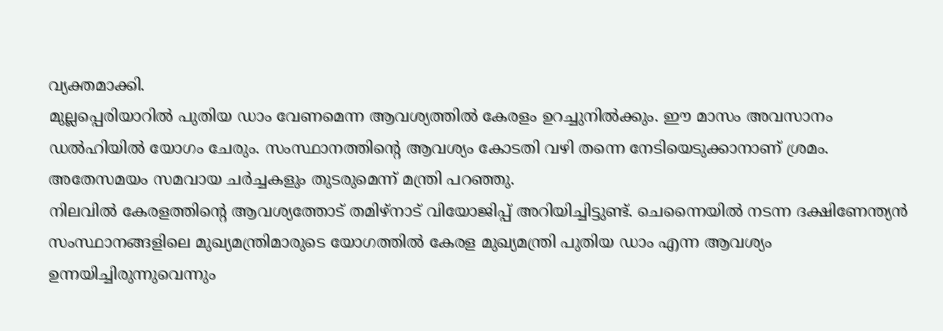വ്യക്തമാക്കി.
മുല്ലപ്പെരിയാറിൽ പുതിയ ഡാം വേണമെന്ന ആവശ്യത്തിൽ കേരളം ഉറച്ചുനിൽക്കും. ഈ മാസം അവസാനം ഡൽഹിയിൽ യോഗം ചേരും. സംസ്ഥാനത്തിന്റെ ആവശ്യം കോടതി വഴി തന്നെ നേടിയെടുക്കാനാണ് ശ്രമം. അതേസമയം സമവായ ചർച്ചകളും തുടരുമെന്ന് മന്ത്രി പറഞ്ഞു.
നിലവിൽ കേരളത്തിന്റെ ആവശ്യത്തോട് തമിഴ്നാട് വിയോജിപ്പ് അറിയിച്ചിട്ടുണ്ട്. ചെന്നൈയിൽ നടന്ന ദക്ഷിണേന്ത്യൻ സംസ്ഥാനങ്ങളിലെ മുഖ്യമന്ത്രിമാരുടെ യോഗത്തിൽ കേരള മുഖ്യമന്ത്രി പുതിയ ഡാം എന്ന ആവശ്യം ഉന്നയിച്ചിരുന്നുവെന്നും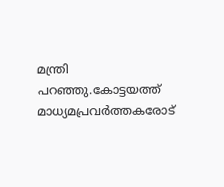മന്ത്രി പറഞ്ഞു.കോട്ടയത്ത് മാധ്യമപ്രവർത്തകരോട്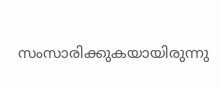സംസാരിക്കുകയായിരുന്നു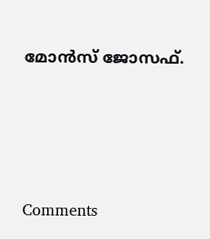മോൻസ് ജോസഫ്.







Comments